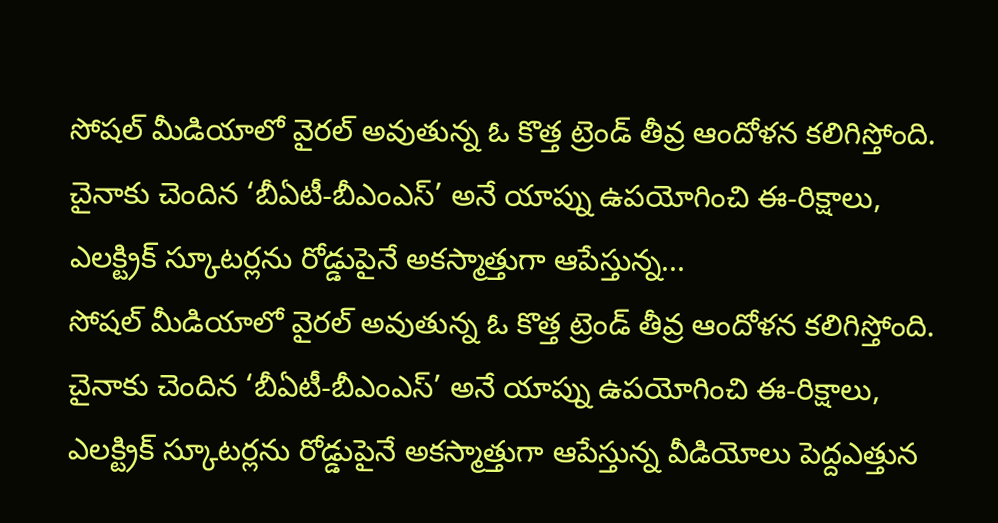సోషల్ మీడియాలో వైరల్ అవుతున్న ఓ కొత్త ట్రెండ్ తీవ్ర ఆందోళన కలిగిస్తోంది. చైనాకు చెందిన ‘బీఏటీ-బీఎంఎస్’ అనే యాప్ను ఉపయోగించి ఈ-రిక్షాలు, ఎలక్ట్రిక్ స్కూటర్లను రోడ్డుపైనే అకస్మాత్తుగా ఆపేస్తున్న...
సోషల్ మీడియాలో వైరల్ అవుతున్న ఓ కొత్త ట్రెండ్ తీవ్ర ఆందోళన కలిగిస్తోంది. చైనాకు చెందిన ‘బీఏటీ-బీఎంఎస్’ అనే యాప్ను ఉపయోగించి ఈ-రిక్షాలు, ఎలక్ట్రిక్ స్కూటర్లను రోడ్డుపైనే అకస్మాత్తుగా ఆపేస్తున్న వీడియోలు పెద్దఎత్తున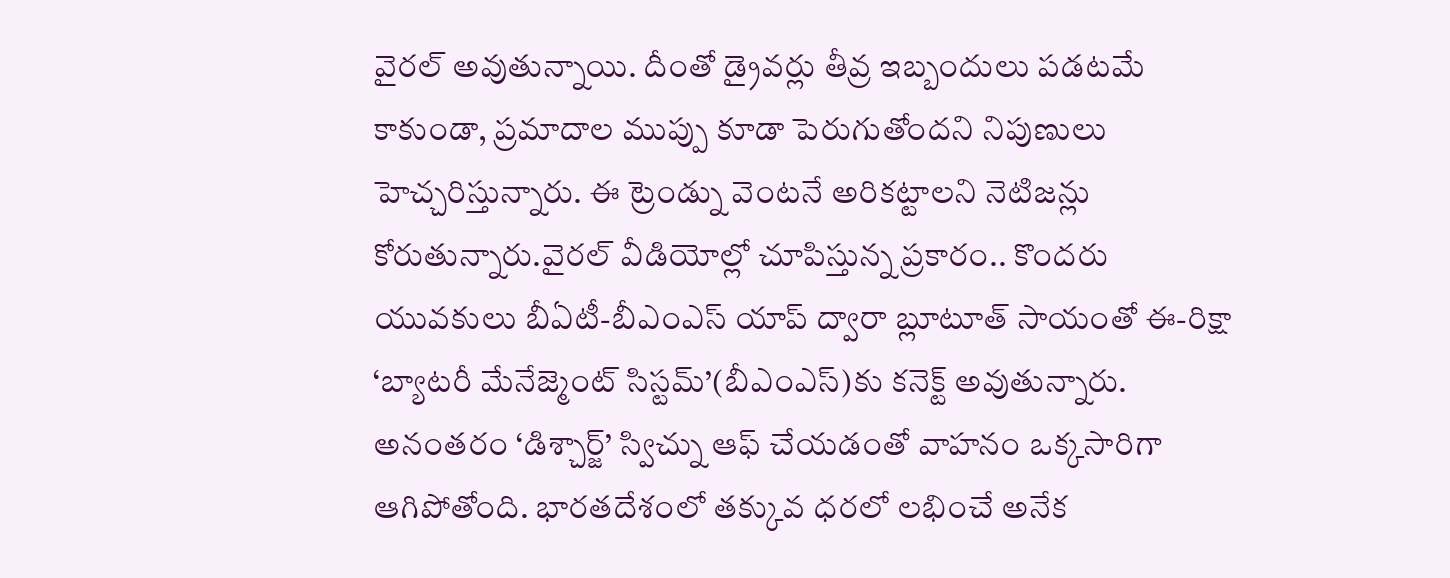వైరల్ అవుతున్నాయి. దీంతో డ్రైవర్లు తీవ్ర ఇబ్బందులు పడటమే కాకుండా, ప్రమాదాల ముప్పు కూడా పెరుగుతోందని నిపుణులు హెచ్చరిస్తున్నారు. ఈ ట్రెండ్ను వెంటనే అరికట్టాలని నెటిజన్లు కోరుతున్నారు.వైరల్ వీడియోల్లో చూపిస్తున్న ప్రకారం.. కొందరు యువకులు బీఏటీ-బీఎంఎస్ యాప్ ద్వారా బ్లూటూత్ సాయంతో ఈ-రిక్షా ‘బ్యాటరీ మేనేజ్మెంట్ సిస్టమ్’(బీఎంఎస్)కు కనెక్ట్ అవుతున్నారు. అనంతరం ‘డిశ్చార్జ్’ స్విచ్ను ఆఫ్ చేయడంతో వాహనం ఒక్కసారిగా ఆగిపోతోంది. భారతదేశంలో తక్కువ ధరలో లభించే అనేక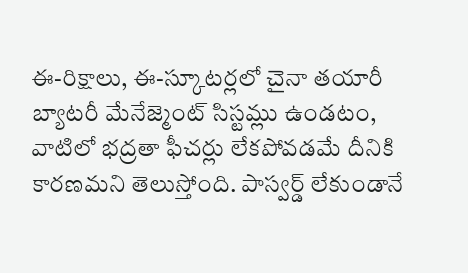ఈ-రిక్షాలు, ఈ-స్కూటర్లలో చైనా తయారీ బ్యాటరీ మేనేజ్మెంట్ సిస్టమ్లు ఉండటం, వాటిలో భద్రతా ఫీచర్లు లేకపోవడమే దీనికి కారణమని తెలుస్తోంది. పాస్వర్డ్ లేకుండానే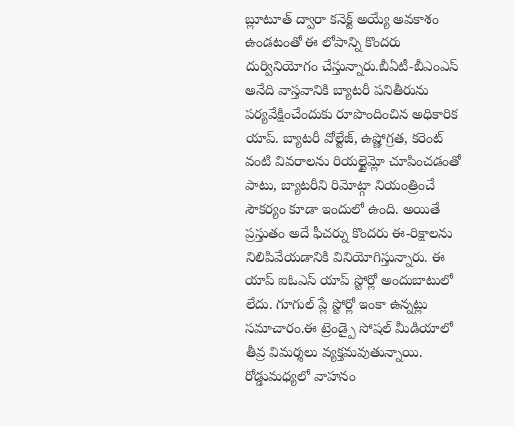బ్లూటూత్ ద్వారా కనెక్ట్ అయ్యే అవకాశం ఉండటంతో ఈ లోపాన్ని కొందరు దుర్వినియోగం చేస్తున్నారు.బీఏటీ-బీఎంఎస్ అనేది వాస్తవానికి బ్యాటరీ పనితీరును పర్యవేక్షించేందుకు రూపొందించిన అధికారిక యాప్. బ్యాటరీ వోల్టేజ్, ఉష్ణోగ్రత, కరెంట్ వంటి వివరాలను రియల్టైమ్లో చూపించడంతో పాటు, బ్యాటరీని రిమోట్గా నియంత్రించే సౌకర్యం కూడా ఇందులో ఉంది. అయితే ప్రస్తుతం అదే ఫీచర్ను కొందరు ఈ-రిక్షాలను నిలిపివేయడానికి వినియోగిస్తున్నారు. ఈ యాప్ ఐఓఎస్ యాప్ స్టోర్లో అందుబాటులో లేదు. గూగుల్ ప్లే స్టోర్లో ఇంకా ఉన్నట్లు సమాచారం.ఈ ట్రెండ్పై సోషల్ మీడియాలో తీవ్ర విమర్శలు వ్యక్తమవుతున్నాయి. రోడ్డుమధ్యలో వాహనం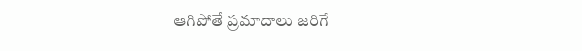ఆగిపోతే ప్రమాదాలు జరిగే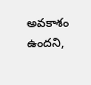అవకాశం ఉందని,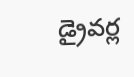డ్రైవర్ల